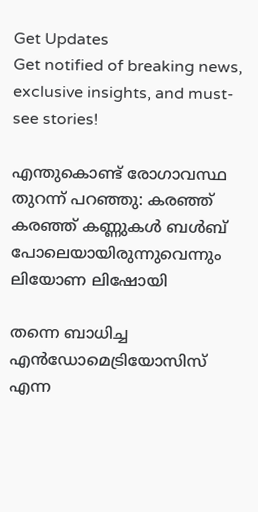Get Updates
Get notified of breaking news, exclusive insights, and must-see stories!

എന്തുകൊണ്ട് രോഗാവസ്ഥ തുറന്ന് പറഞ്ഞു: കരഞ്ഞ് കരഞ്ഞ് കണ്ണുകൾ ബൾബ് പോലെയായിരുന്നുവെന്നും ലിയോണ ലിഷോയി

തന്നെ ബാധിച്ച എന്‍ഡോമെട്രിയോസിസ് എന്ന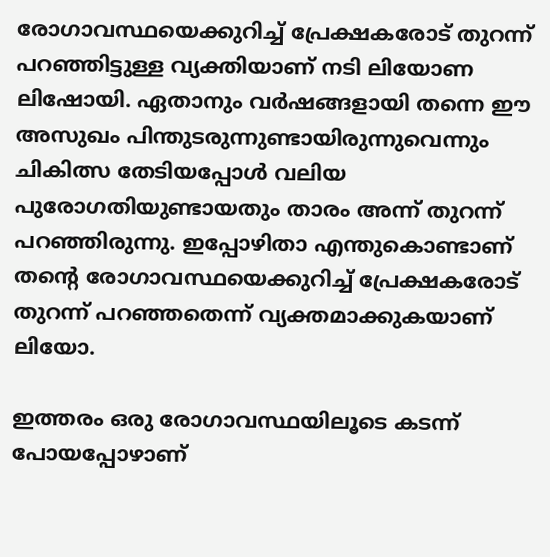രോഗാവസ്ഥയെക്കുറിച്ച് പ്രേക്ഷകരോട് തുറന്ന് പറഞ്ഞിട്ടുള്ള വ്യക്തിയാണ് നടി ലിയോണ ലിഷോയി. ഏതാനും വർഷങ്ങളായി തന്നെ ഈ അസുഖം പിന്തുടരുന്നുണ്ടായിരുന്നുവെന്നും ചികിത്സ തേടിയപ്പോള്‍ വലിയ പുരോഗതിയുണ്ടായതും താരം അന്ന് തുറന്ന് പറഞ്ഞിരുന്നു. ഇപ്പോഴിതാ എന്തുകൊണ്ടാണ് തന്റെ രോഗാവസ്ഥയെക്കുറിച്ച് പ്രേക്ഷകരോട് തുറന്ന് പറഞ്ഞതെന്ന് വ്യക്തമാക്കുകയാണ് ലിയോ.

ഇത്തരം ഒരു രോഗാവസ്ഥയിലൂടെ കടന്ന് പോയപ്പോഴാണ്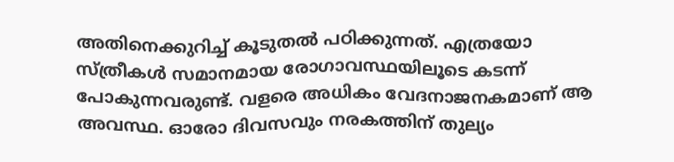അതിനെക്കുറിച്ച് കൂടുതല്‍ പഠിക്കുന്നത്. എത്രയോ സ്ത്രീകള്‍ സമാനമായ രോഗാവസ്ഥയിലൂടെ കടന്ന് പോകുന്നവരുണ്ട്. വളരെ അധികം വേദനാജനകമാണ് ആ അവസ്ഥ. ഓരോ ദിവസവും നരകത്തിന് തുല്യം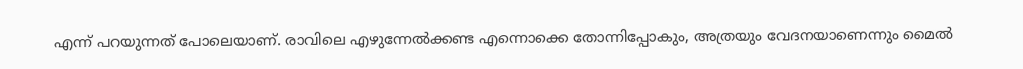എന്ന് പറയുന്നത് പോലെയാണ്. രാവിലെ എഴുന്നേല്‍ക്കണ്ട എന്നൊക്കെ തോന്നിപ്പോകും, അത്രയും വേദനയാണെന്നും മൈല്‍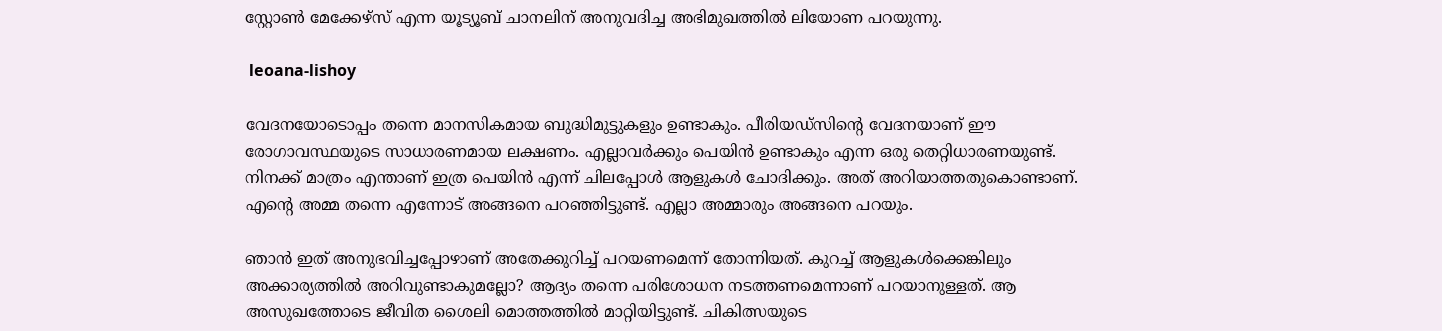സ്റ്റോണ്‍ മേക്കേഴ്സ് എന്ന യൂട്യൂബ് ചാനലിന് അനുവദിച്ച അഭിമുഖത്തില്‍ ലിയോണ പറയുന്നു.

 leoana-lishoy

വേദനയോടൊപ്പം തന്നെ മാനസികമായ ബുദ്ധിമുട്ടുകളും ഉണ്ടാകും. പീരിയഡ്സിന്റെ വേദനയാണ് ഈ രോഗാവസ്ഥയുടെ സാധാരണമായ ലക്ഷണം. എല്ലാവർക്കും പെയിന്‍ ഉണ്ടാകും എന്ന ഒരു തെറ്റിധാരണയുണ്ട്. നിനക്ക് മാത്രം എന്താണ് ഇത്ര പെയിന്‍ എന്ന് ചിലപ്പോള്‍ ആളുകള്‍ ചോദിക്കും. അത് അറിയാത്തതുകൊണ്ടാണ്. എന്റെ അമ്മ തന്നെ എന്നോട് അങ്ങനെ പറഞ്ഞിട്ടുണ്ട്. എല്ലാ അമ്മാരും അങ്ങനെ പറയും.

ഞാന്‍ ഇത് അനുഭവിച്ചപ്പോഴാണ് അതേക്കുറിച്ച് പറയണമെന്ന് തോന്നിയത്. കുറച്ച് ആളുകള്‍ക്കെങ്കിലും അക്കാര്യത്തില്‍ അറിവുണ്ടാകുമല്ലോ? ആദ്യം തന്നെ പരിശോധന നടത്തണമെന്നാണ് പറയാനുള്ളത്. ആ അസുഖത്തോടെ ജീവിത ശൈലി മൊത്തത്തില്‍ മാറ്റിയിട്ടുണ്ട്. ചികിത്സയുടെ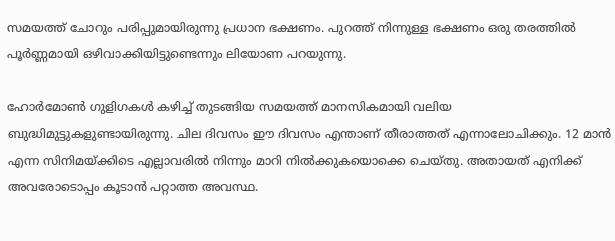സമയത്ത് ചോറും പരിപ്പുമായിരുന്നു പ്രധാന ഭക്ഷണം. പുറത്ത് നിന്നുള്ള ഭക്ഷണം ഒരു തരത്തില്‍ പൂർണ്ണമായി ഒഴിവാക്കിയിട്ടുണ്ടെന്നും ലിയോണ പറയുന്നു.

ഹോർമോണ്‍ ഗുളിഗകള്‍ കഴിച്ച് തുടങ്ങിയ സമയത്ത് മാനസികമായി വലിയ ബുദ്ധിമുട്ടുകളുണ്ടായിരുന്നു. ചില ദിവസം ഈ ദിവസം എന്താണ് തീരാത്തത് എന്നാലോചിക്കും. 12 മാൻ എന്ന സിനിമയ്ക്കിടെ എല്ലാവരിൽ നിന്നും മാറി നില്‍ക്കുകയൊക്കെ ചെയ്തു. അതായത് എനിക്ക് അവരോടൊപ്പം കൂടാന്‍ പറ്റാത്ത അവസ്ഥ.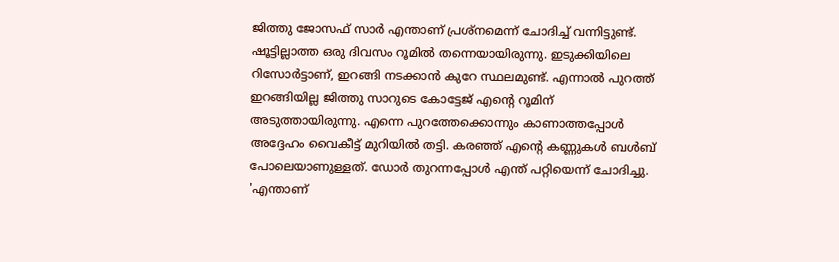ജിത്തു ജോസഫ് സാർ എന്താണ് പ്രശ്നമെന്ന് ചോദിച്ച് വന്നിട്ടുണ്ട്. ഷൂട്ടില്ലാത്ത ഒരു ദിവസം റൂമിൽ തന്നെയായിരുന്നു. ഇടുക്കിയിലെ റിസോർട്ടാണ്, ഇറങ്ങി നടക്കാന്‍ കുറേ സ്ഥലമുണ്ട്. എന്നാല്‍ പുറത്ത് ഇറങ്ങിയില്ല ജിത്തു സാറുടെ കോട്ടേജ് എന്റെ റൂമിന് അടുത്തായിരുന്നു. എന്നെ പുറത്തേക്കൊന്നും കാണാത്തപ്പോൾ അദ്ദേഹം വൈകീട്ട് മുറിയിൽ തട്ടി. കരഞ്ഞ് എന്റെ കണ്ണുകൾ ബൾബ് പോലെയാണുള്ളത്. ഡോർ തുറന്നപ്പോൾ എന്ത് പറ്റിയെന്ന് ചോദിച്ചു. 'എന്താണ്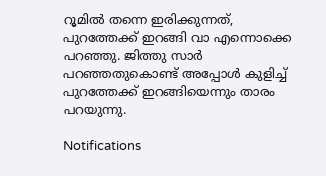റൂമില്‍ തന്നെ ഇരിക്കുന്നത്, പുറത്തേക്ക് ഇറങ്ങി വാ എന്നൊക്കെ പറഞ്ഞു. ജിത്തു സാർ പറഞ്ഞതുകൊണ്ട് അപ്പോള്‍ കുളിച്ച് പുറത്തേക്ക് ഇറങ്ങിയെന്നും താരം പറയുന്നു.

Notifications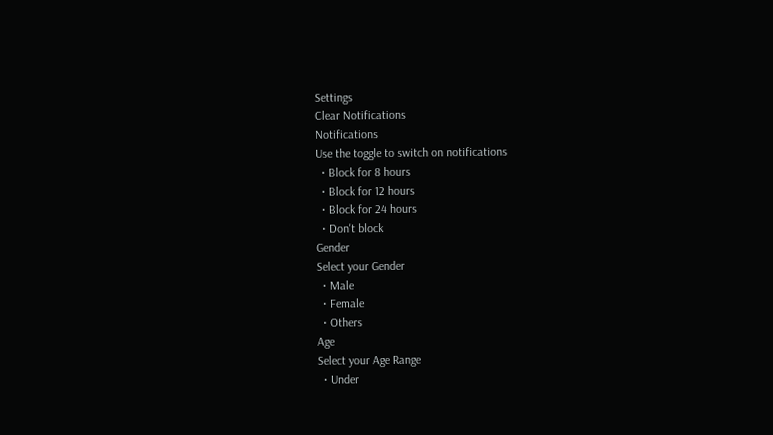Settings
Clear Notifications
Notifications
Use the toggle to switch on notifications
  • Block for 8 hours
  • Block for 12 hours
  • Block for 24 hours
  • Don't block
Gender
Select your Gender
  • Male
  • Female
  • Others
Age
Select your Age Range
  • Under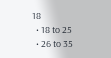18
  • 18 to 25
  • 26 to 35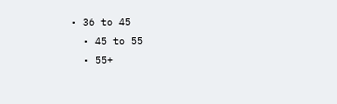• 36 to 45
  • 45 to 55
  • 55+